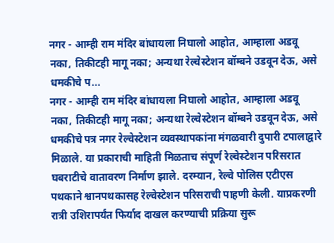नगर - आम्ही राम मंदिर बांधायला निघालो आहोत, आम्हाला अडवू नका, तिकीटही मागू नका; अन्यथा रेल्वेस्टेशन बॉम्बने उडवून देऊ, असे धमकीचे प...
नगर - आम्ही राम मंदिर बांधायला निघालो आहोत, आम्हाला अडवू नका, तिकीटही मागू नका; अन्यथा रेल्वेस्टेशन बॉम्बने उडवून देऊ, असे धमकीचे पत्र नगर रेल्वेस्टेशन व्यवस्थापकांना मंगळवारी दुपारी टपालाद्वारे मिळाले. या प्रकाराची माहिती मिळताच संपूर्ण रेल्वेस्टेशन परिसरात घबराटीचे वातावरण निर्माण झाले. दरम्यान, रेल्वे पोलिस एटीएस पथकाने श्वानपथकासह रेल्वेस्टेशन परिसराची पाहणी केली. याप्रकरणी रात्री उशिरापर्यंत फिर्याद दाखल करण्याची प्रक्रिया सुरू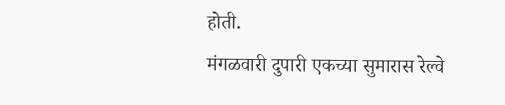होती.
मंगळवारी दुपारी एकच्या सुमारास रेल्वे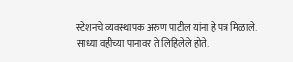स्टेशनचे व्यवस्थापक अरुण पाटील यांना हे पत्र मिळाले. साध्या वहीच्या पानावर ते लिहिलेले होते.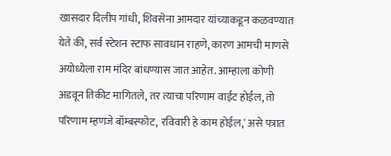खासदार दिलीप गांधी, शिवसेना आमदार यांच्याकडून कळवण्यात येते की, सर्व स्टेशन स्टाफ सावधान राहणे, कारण आमची माणसे अयोध्येला राम मंदिर बांधण्यास जात आहेत. आम्हाला कोणी अडवून तिकीट मागितले, तर त्याचा परिणाम वाईट होईल, तो परिणाम म्हणजे बॉम्बस्फोट, रविवारी हे काम होईल,' असे पत्रात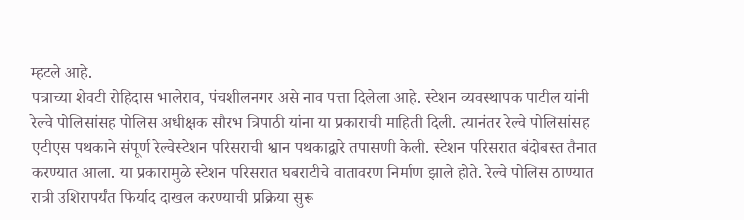म्हटले आहे.
पत्राच्या शेवटी रोहिदास भालेराव, पंचशीलनगर असे नाव पत्ता दिलेला आहे. स्टेशन व्यवस्थापक पाटील यांनी रेल्वे पोलिसांसह पोलिस अधीक्षक सौरभ त्रिपाठी यांना या प्रकाराची माहिती दिली. त्यानंतर रेल्वे पोलिसांसह एटीएस पथकाने संपूर्ण रेल्वेस्टेशन परिसराची श्वान पथकाद्वारे तपासणी केली. स्टेशन परिसरात बंदोबस्त तैनात करण्यात आला. या प्रकारामुळे स्टेशन परिसरात घबराटीचे वातावरण निर्माण झाले होते. रेल्वे पोलिस ठाण्यात रात्री उशिरापर्यंत फिर्याद दाखल करण्याची प्रक्रिया सुरू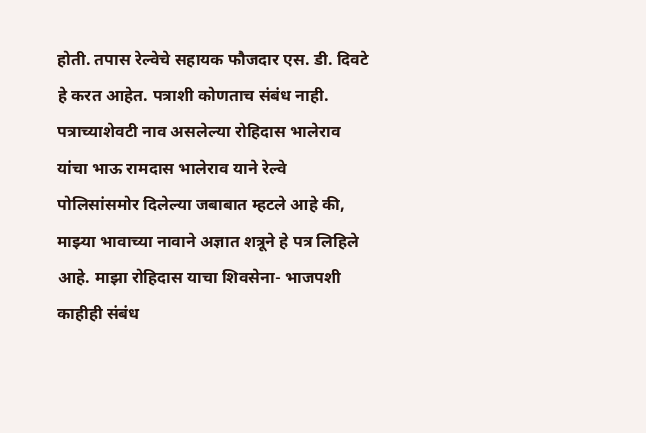होती. तपास रेल्वेचे सहायक फौजदार एस. डी. दिवटे हे करत आहेत. पत्राशी कोणताच संबंध नाही. पत्राच्याशेवटी नाव असलेल्या रोहिदास भालेराव यांचा भाऊ रामदास भालेराव याने रेल्वे पोलिसांसमोर दिलेल्या जबाबात म्हटले आहे की, माझ्या भावाच्या नावाने अज्ञात शत्रूने हे पत्र लिहिले आहे. माझा रोहिदास याचा शिवसेना- भाजपशी काहीही संबंध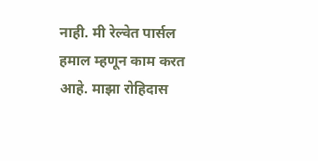नाही. मी रेल्वेत पार्सल हमाल म्हणून काम करत आहे. माझा रोहिदास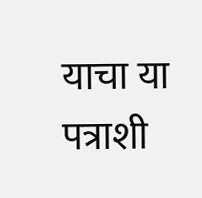याचा या पत्राशी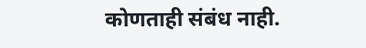कोणताही संबंध नाही.